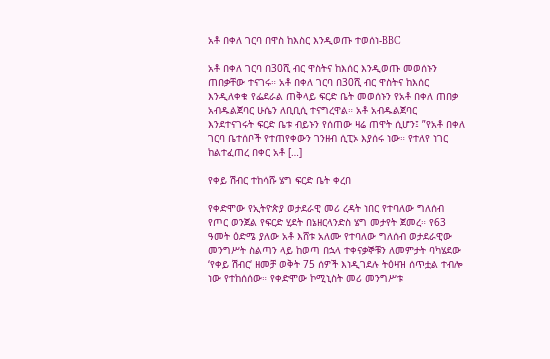አቶ በቀለ ገርባ በዋስ ከእስር እንዲወጡ ተወሰነ-BBC

አቶ በቀለ ገርባ በ30ሺ ብር ዋስትና ከእሰር እንዲወጡ መወሰኑን ጠበቃቸው ተናገሩ። አቶ በቀለ ገርባ በ30ሺ ብር ዋስትና ከእሰር እንዲለቀቁ የፌደራል ጠቅላይ ፍርድ ቤት መወሰኑን የአቶ በቀለ ጠበቃ አብዱልጀባር ሁሴን ለቢቢሲ ተናግረዋል። አቶ አብዱልጀባር እንደተናገሩት ፍርድ ቤቱ ብይኑን የሰጠው ዛሬ ጠዋት ሲሆን፤ ”የአቶ በቀለ ገርባ ቤተሰቦች የተጠየቀውን ገንዘብ ሲፒኦ እያሰሩ ነው። የተለየ ነገር ከልተፈጠረ በቀር አቶ […]

የቀይ ሽብር ተከሳሹ ሄግ ፍርድ ቤት ቀረበ

የቀድሞው የኢትዮጵያ ወታደራዊ መሪ ረዳት ነበር የተባለው ግለሰብ የጦር ወንጀል የፍርድ ሂደት በኔዘርላንድስ ሄግ መታየት ጀመረ። የ63 ዓመት ዕድሜ ያለው አቶ እሸቱ አለሙ የተባለው ግለሰብ ወታደራዊው መንግሥት ስልጣን ላይ ከወጣ በኋላ ተቀናቃኞቹን ለመምታት ባካሄደው ‘የቀይ ሽብር‘ ዘመቻ ወቅት 75 ሰዎች እነዲገደሉ ትዕዛዝ ሰጥቷል ተብሎ ነው የተከሰሰው። የቀድሞው ኮሚኒስት መሪ መንግሥቱ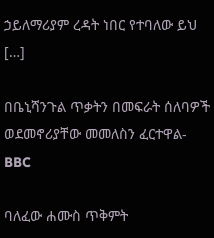ኃይለማሪያም ረዳት ነበር የተባለው ይህ […]

በቤኒሻንጉል ጥቃትን በመፍራት ሰለባዎች ወደመኖሪያቸው መመለስን ፈርተዋል-BBC

ባለፈው ሐሙስ ጥቅምት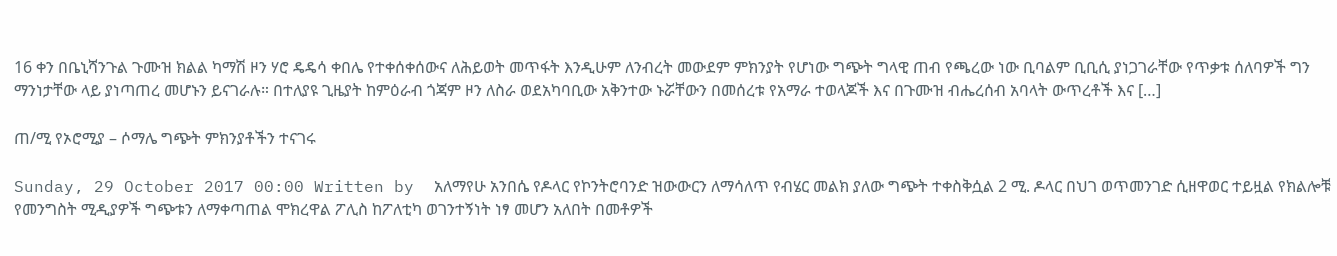16 ቀን በቤኒሻንጉል ጉሙዝ ክልል ካማሽ ዞን ሃሮ ዴዴሳ ቀበሌ የተቀሰቀሰውና ለሕይወት መጥፋት እንዲሁም ለንብረት መውደም ምክንያት የሆነው ግጭት ግላዊ ጠብ የጫረው ነው ቢባልም ቢቢሲ ያነጋገራቸው የጥቃቱ ሰለባዎች ግን ማንነታቸው ላይ ያነጣጠረ መሆኑን ይናገራሉ። በተለያዩ ጊዜያት ከምዕራብ ጎጃም ዞን ለስራ ወደአካባቢው አቅንተው ኑሯቸውን በመሰረቱ የአማራ ተወላጆች እና በጉሙዝ ብሔረሰብ አባላት ውጥረቶች እና […]

ጠ/ሚ የኦሮሚያ – ሶማሌ ግጭት ምክንያቶችን ተናገሩ

Sunday, 29 October 2017 00:00 Written by  አለማየሁ አንበሴ የዶላር የኮንትሮባንድ ዝውውርን ለማሳለጥ የብሄር መልክ ያለው ግጭት ተቀስቅሷል 2 ሚ. ዶላር በህገ ወጥመንገድ ሲዘዋወር ተይዟል የክልሎቹ የመንግስት ሚዲያዎች ግጭቱን ለማቀጣጠል ሞክረዋል ፖሊስ ከፖለቲካ ወገንተኝነት ነፃ መሆን አለበት በመቶዎች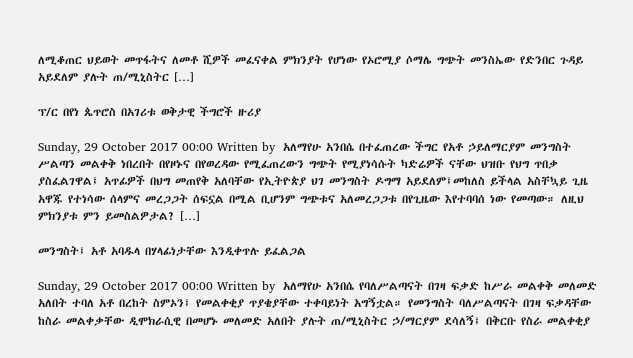ለሚቆጠር ህይወት መጥፋትና ለመቶ ሺዎች መፈናቀል ምክንያት የሆነው የኦሮሚያ ሶማሌ ግጭት መንስኤው የድንበር ጉዳይ አይደለም ያሉት ጠ/ሚኒስትር […]

ፕ/ር በየነ ጴጥሮስ በአገሪቱ ወቅታዊ ችግሮች ዙሪያ

Sunday, 29 October 2017 00:00 Written by  አለማየሁ አንበሴ በተፈጠረው ችግር የአቶ ኃይለማርያም መንግስት ሥልጣን መልቀቅ ነበረበት በየዞኑና በየወረዳው የሚፈጠረውን ግጭት የሚያነሳሱት ካድሬዎች ናቸው ህዝቡ የህግ ጥበቃ ያስፈልገዋል፤ አጥፊዎች በህግ መጠየቅ አለባቸው የኢትዮጵያ ህገ መንግስት ዶግማ አይደለም፤መከለስ ይችላል አስቸኳይ ጊዜ አዋጁ የተነሳው ሰላምና መረጋጋት ሰፍኗል በሚል ቢሆንም ግጭቱና አለመረጋጋቱ በየጊዜው እየተባባሰ ነው የመጣው። ለዚህ ምክንያቱ ምን ይመስልዎታል? […]

መንግስት፤ አቶ አባዱላ በሃላፊነታቸው እንዲቀጥሉ ይፈልጋል

Sunday, 29 October 2017 00:00 Written by  አለማየሁ አንበሴ የባለሥልጣናት በገዛ ፍቃድ ከሥራ መልቀቅ መለመድ አለበት ተባለ አቶ በረከት ስምኦን፤ የመልቀቂያ ጥያቄያቸው ተቀባይነት አግኝቷል። የመንግስት ባለሥልጣናት በገዛ ፍቃዳቸው ከስራ መልቀቃቸው ዲሞክራሲዊ በመሆኑ መለመድ አለበት ያሉት ጠ/ሚኒስትር ኃ/ማርያም ደሳለኝ፤ በቅርቡ የስራ መልቀቂያ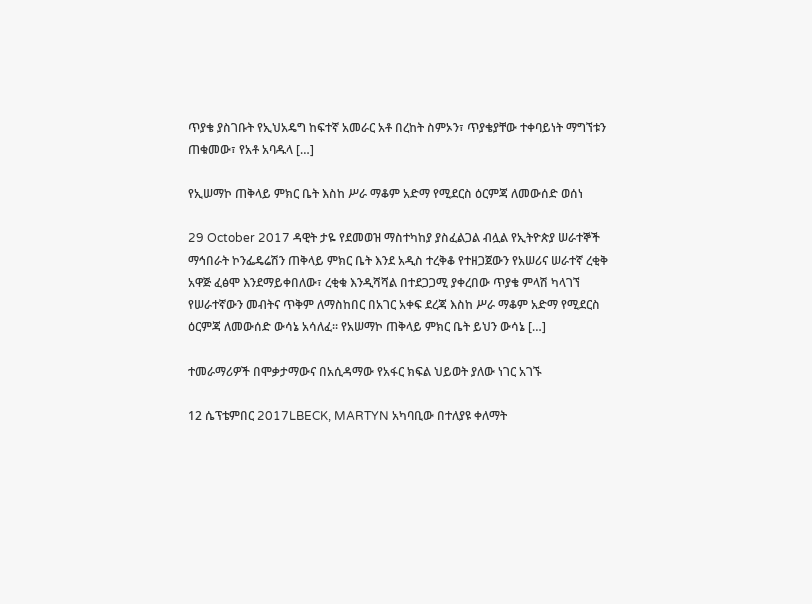ጥያቄ ያስገቡት የኢህአዴግ ከፍተኛ አመራር አቶ በረከት ስምኦን፣ ጥያቄያቸው ተቀባይነት ማግኘቱን ጠቁመው፣ የአቶ አባዱላ […]

የኢሠማኮ ጠቅላይ ምክር ቤት እስከ ሥራ ማቆም አድማ የሚደርስ ዕርምጃ ለመውሰድ ወሰነ

29 October 2017 ዳዊት ታዬ የደመወዝ ማስተካከያ ያስፈልጋል ብሏል የኢትዮጵያ ሠራተኞች ማኅበራት ኮንፌዴሬሽን ጠቅላይ ምክር ቤት እንደ አዲስ ተረቅቆ የተዘጋጀውን የአሠሪና ሠራተኛ ረቂቅ አዋጅ ፈፅሞ እንደማይቀበለው፣ ረቂቁ እንዲሻሻል በተደጋጋሚ ያቀረበው ጥያቄ ምላሽ ካላገኘ የሠራተኛውን መብትና ጥቅም ለማስከበር በአገር አቀፍ ደረጃ እስከ ሥራ ማቆም አድማ የሚደርስ ዕርምጃ ለመውሰድ ውሳኔ አሳለፈ፡፡ የአሠማኮ ጠቅላይ ምክር ቤት ይህን ውሳኔ […]

ተመራማሪዎች በሞቃታማውና በአሲዳማው የአፋር ክፍል ህይወት ያለው ነገር አገኙ

12 ሴፕቴምበር 2017LBECK, MARTYN አካባቢው በተለያዩ ቀለማት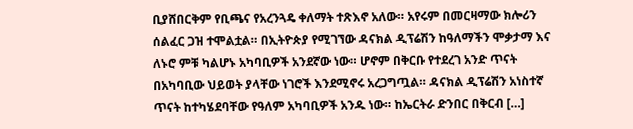ቢያሸበርቅም የቢጫና የአረንጓዴ ቀለማት ተጽእኖ አለው። አየሩም በመርዛማው ክሎሪን ሰልፈር ጋዝ ተሞልቷል። በኢትዮጵያ የሚገኘው ዳናክል ዲፕሬሽን ከዓለማችን ሞቃታማ እና ለኑሮ ምቹ ካልሆኑ አካባቢዎች አንደኛው ነው። ሆኖም በቅርቡ የተደረገ አንድ ጥናት በአካባቢው ህይወት ያላቸው ነገሮች እንደሚኖሩ አረጋግጧል። ዳናክል ዲፕሬሽን አነስተኛ ጥናት ከተካሄደባቸው የዓለም አካባቢዎች አንዱ ነው። ከኤርትራ ድንበር በቅርብ […]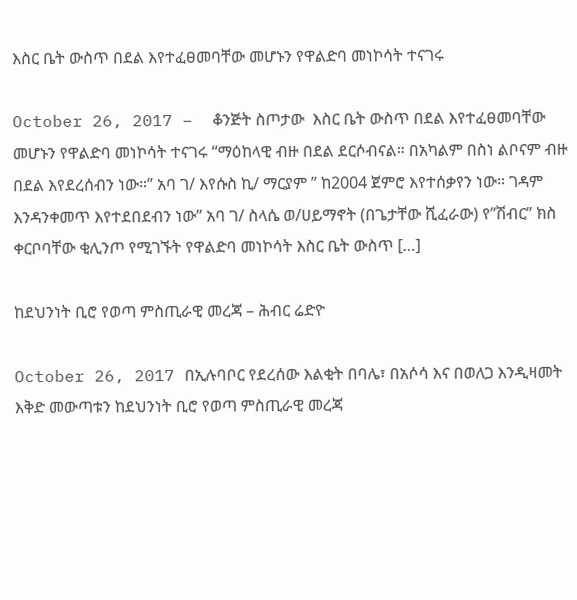እስር ቤት ውስጥ በደል እየተፈፀመባቸው መሆኑን የዋልድባ መነኮሳት ተናገሩ

October 26, 2017 –  ቆንጅት ስጦታው  እስር ቤት ውስጥ በደል እየተፈፀመባቸው መሆኑን የዋልድባ መነኮሳት ተናገሩ “ማዕከላዊ ብዙ በደል ደርሶብናል። በአካልም በስነ ልቦናም ብዙ በደል እየደረሰብን ነው።” አባ ገ/ እየሱስ ኪ/ ማርያም ” ከ2004 ጀምሮ እየተሰቃየን ነው። ገዳም እንዳንቀመጥ እየተደበደብን ነው” አባ ገ/ ስላሴ ወ/ሀይማኖት (በጌታቸው ሺፈራው) የ”ሽብር” ክስ ቀርቦባቸው ቂሊንጦ የሚገኙት የዋልድባ መነኮሳት እስር ቤት ውስጥ […]

ከደህንነት ቢሮ የወጣ ምስጢራዊ መረጃ – ሕብር ሬድዮ

October 26, 2017 በኢሉባቦር የደረሰው እልቂት በባሌ፣ በአሶሳ እና በወለጋ እንዲዛመት እቅድ መውጣቱን ከደህንነት ቢሮ የወጣ ምስጢራዊ መረጃ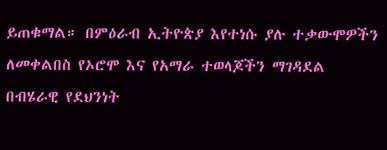ይጠቁማል። በምዕራብ ኢትዮጵያ እየተነሱ ያሉ ተቃውሞዎችን ለመቀልበስ የኦሮሞ እና የአማራ ተወላጆችን ማገዳደል በብሄራዊ የደህንነት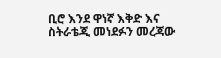ቢሮ እንደ ዋነኛ እቅድ እና ስትራቴጂ መነደፉን መረጃው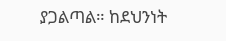ያጋልጣል። ከደህንነት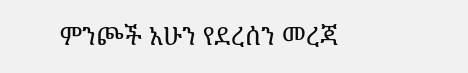ምንጮች አሁን የደረሰን መረጃ